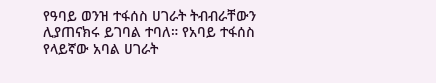የዓባይ ወንዝ ተፋሰስ ሀገራት ትብብራቸውን ሊያጠናክሩ ይገባል ተባለ። የአባይ ተፋሰስ የላይኛው አባል ሀገራት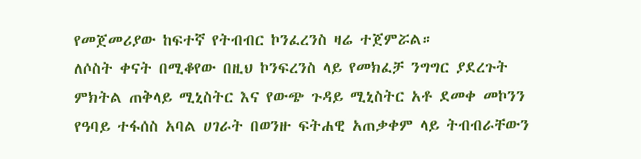የመጀመሪያው ከፍተኛ የትብብር ኮንፈረንስ ዛሬ ተጀምሯል።
ለሶስት ቀናት በሚቆየው በዚህ ኮንፍረንስ ላይ የመክፈቻ ንግግር ያደረጉት ምክትል ጠቅላይ ሚኒስትር እና የውጭ ጉዳይ ሚኒስትር አቶ ደመቀ መኮንን የዓባይ ተፋሰስ አባል ሀገራት በወንዙ ፍትሐዊ አጠቃቀም ላይ ትብብራቸውን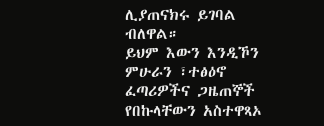ሊያጠናክሩ ይገባል ብለዋል።
ይህም እውን እንዲኾን ምሁራን ፣ተፅዕኖ ፈጣሪዎችና ጋዜጠኞች የበኩላቸውን አስተዋጻኦ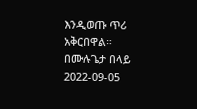እንዲወጡ ጥሪ አቅርበዋል።
በሙሉጌታ በላይ
2022-09-05